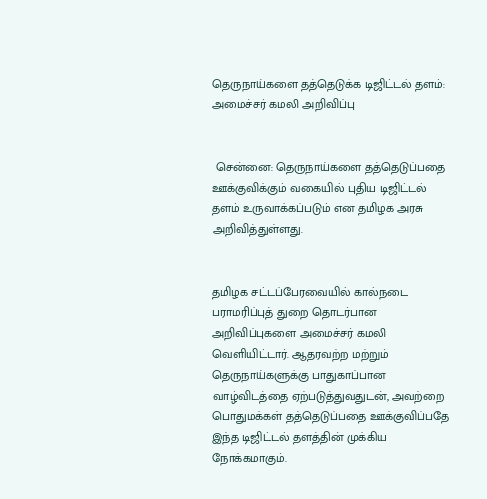தெருநாய்களை தத்தெடுக்க டிஜிட்டல் தளம்: அமைச்சர் கமலி அறிவிப்பு


 சென்னை: தெருநாய்களை தத்தெடுப்பதை ஊக்குவிக்கும் வகையில் புதிய டிஜிட்டல் தளம் உருவாக்கப்படும் என தமிழக அரசு அறிவித்துள்ளது.


தமிழக சட்டப்பேரவையில் கால்நடை பராமரிப்புத் துறை தொடர்பான அறிவிப்புகளை அமைச்சர் கமலி வெளியிட்டார். ஆதரவற்ற மற்றும் தெருநாய்களுக்கு பாதுகாப்பான வாழ்விடத்தை ஏற்படுத்துவதுடன், அவற்றை பொதுமக்கள் தத்தெடுப்பதை ஊக்குவிப்பதே இந்த டிஜிட்டல் தளத்தின் முக்கிய நோக்கமாகும்.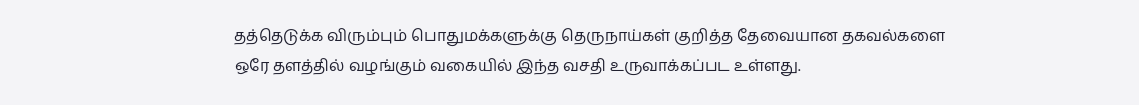தத்தெடுக்க விரும்பும் பொதுமக்களுக்கு தெருநாய்கள் குறித்த தேவையான தகவல்களை ஒரே தளத்தில் வழங்கும் வகையில் இந்த வசதி உருவாக்கப்பட உள்ளது.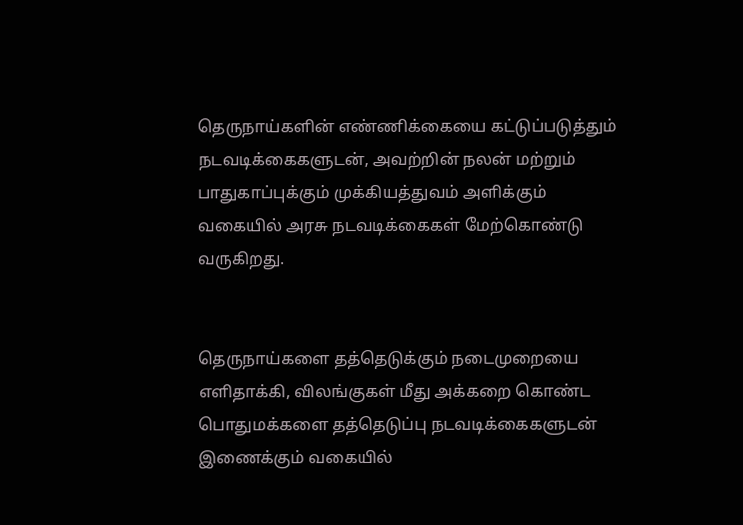தெருநாய்களின் எண்ணிக்கையை கட்டுப்படுத்தும் நடவடிக்கைகளுடன், அவற்றின் நலன் மற்றும் பாதுகாப்புக்கும் முக்கியத்துவம் அளிக்கும் வகையில் அரசு நடவடிக்கைகள் மேற்கொண்டு வருகிறது.


தெருநாய்களை தத்தெடுக்கும் நடைமுறையை எளிதாக்கி, விலங்குகள் மீது அக்கறை கொண்ட பொதுமக்களை தத்தெடுப்பு நடவடிக்கைகளுடன் இணைக்கும் வகையில்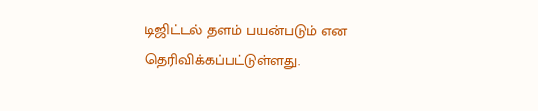டிஜிட்டல் தளம் பயன்படும் என தெரிவிக்கப்பட்டுள்ளது.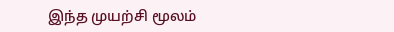இந்த முயற்சி மூலம்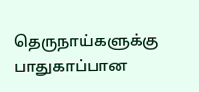தெருநாய்களுக்கு பாதுகாப்பான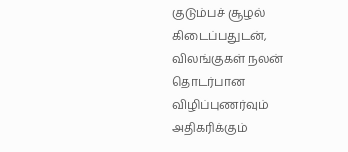குடும்பச் சூழல் கிடைப்பதுடன், விலங்குகள் நலன் தொடர்பான விழிப்புணர்வும் அதிகரிக்கும்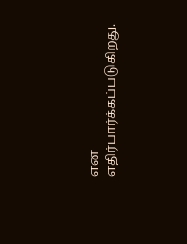என எதிர்பார்க்கப்படுகிறது.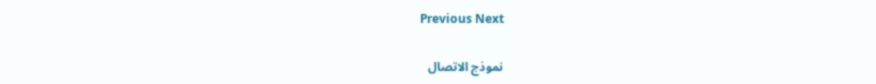Previous Next

نموذج الاتصال